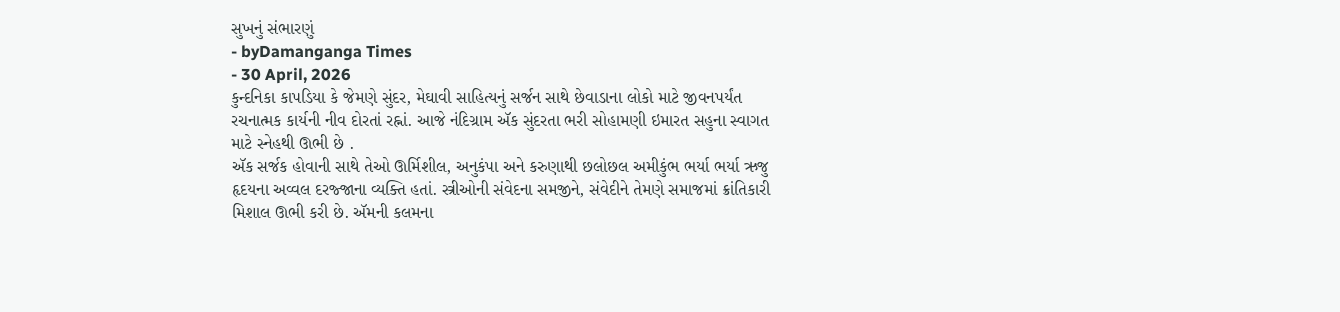સુખનું સંભારણું
- byDamanganga Times
- 30 April, 2026
કુન્દનિકા કાપડિયા કે જેમણે સુંદર, મેઘાવી સાહિત્યનું સર્જન સાથે છેવાડાના લોકો માટે જીવનપર્યંત રચનાત્મક કાર્યની નીવ દોરતાં રહ્નાં. આજે નંદિગ્રામ ઍક સુંદરતા ભરી સોહામણી ઇમારત સહુના સ્વાગત માટે સ્નેહથી ઊભી છે .
ઍક સર્જક હોવાની સાથે તેઓ ઊર્મિશીલ, અનુકંપા અને કરુણાથી છલોછલ અમીકુંભ ભર્યા ભર્યા ઋજુ હૃદયના અવ્વલ દરજ્જાના વ્યક્તિ હતાં. સ્ત્રીઓની સંવેદના સમજીને, સંવેદીને તેમણે સમાજમાં ક્રાંતિકારી મિશાલ ઊભી કરી છે. ઍમની કલમના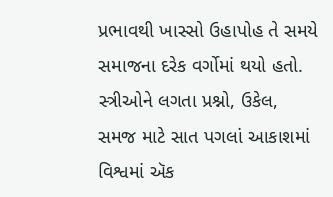પ્રભાવથી ખાસ્સો ઉહાપોહ તે સમયે સમાજના દરેક વર્ગોમાં થયો હતો. સ્ત્રીઓને લગતા પ્રશ્નો, ઉકેલ, સમજ માટે સાત પગલાં આકાશમાં વિશ્વમાં ઍક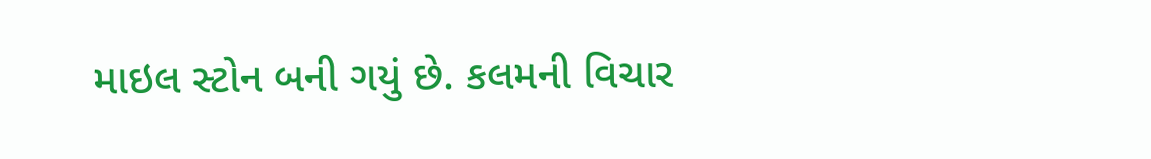માઇલ સ્ટોન બની ગયું છે. કલમની વિચાર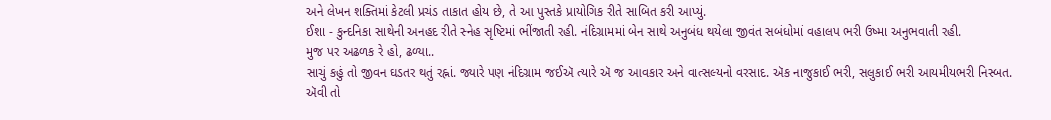અને લેખન શક્તિમાં કેટલી પ્રચંડ તાકાત હોય છે, તે આ પુસ્તકે પ્રાયોગિક રીતે સાબિત કરી આપ્યું.
ઈશા - કુન્દનિકા સાથેની અનહદ રીતે સ્નેહ સૃષ્ટિમાં ભીંજાતી રહી. નંદિગ્રામમાં બેન સાથે અનુબંધ થયેલા જીવંત સબંધોમાં વહાલપ ભરી ઉષ્મા અનુભવાતી રહી.
મુજ પર અઢળક રે હો, ઢળ્યા..
સાચું કહું તો જીવન ઘડતર થતું રહ્નાં. જ્યારે પણ નંદિગ્રામ જઈઍ ત્યારે ઍ જ આવકાર અને વાત્સલ્યનો વરસાદ. ઍક નાજુકાઈ ભરી, સલુકાઈ ભરી આયમીયભરી નિસ્બત.
ઍવી તો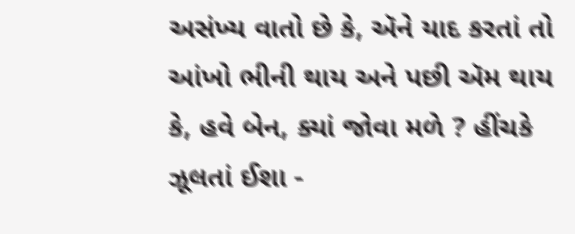અસંખ્ય વાતો છે કે, ઍને યાદ કરતાં તો આંખો ભીની થાય અને પછી ઍમ થાય કે, હવે બેન, ક્યાં જોવા મળે ? હીંચકે ઝૂલતાં ઈશા -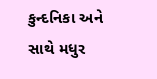કુન્દનિકા અને સાથે મધુર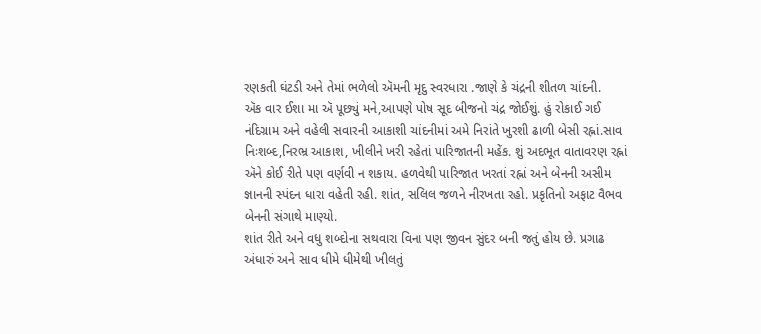રણકતી ઘંટડી અને તેમાં ભળેલો ઍમની મૃદુ સ્વરધારા .જાણે કે ચંદ્રની શીતળ ચાંદની.
ઍક વાર ઈશા મા ઍ પૂછ્યું મને,આપણે પોષ સૂદ બીજનો ચંદ્ર જોઈશું. હું રોકાઈ ગઈ નંદિગ્રામ અને વહેલી સવારની આકાશી ચાંદનીમાં અમે નિરાંતે ખુરશી ઢાળી બેસી રહ્નાં.સાવ નિઃશબ્દ,નિરભ્ર આકાશ, ખીલીને ખરી રહેતાં પારિજાતની મહેંક. શું અદભૂત વાતાવરણ રહ્નાં ઍને કોઈ રીતે પણ વર્ણવી ન શકાય. હળવેથી પારિજાત ખરતાં રહ્નાં અને બેનની અસીમ જ્ઞાનની સ્પંદન ધારા વહેતી રહી. શાંત, સલિલ જળને નીરખતા રહો. પ્રકૃતિનો અફાટ વૈભવ બેનની સંગાથે માણ્યો.
શાંત રીતે અને વધુ શબ્દોના સથવારા વિના પણ જીવન સુંદર બની જતું હોય છે. પ્રગાઢ અંધારું અને સાવ ધીમે ધીમેથી ખીલતું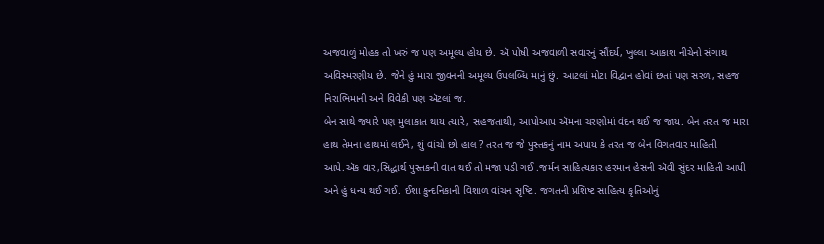અજવાળું મોહક તો ખરું જ પણ અમૂલ્ય હોય છે. ઍ પોષી અજવાળી સવારનું સૌંદર્ય, ખુલ્લા આકાશ નીચેનો સંગાથ અવિસ્મરણીય છે. જેને હું મારા જીવનની અમૂલ્ય ઉપલબ્ધિ માનું છું. આટલાં મોટા વિદ્વાન હોવાં છતાં પણ સરળ, સહજ નિરાભિમાની અને વિવેકી પણ ઍટલાં જ.
બેન સાથે જ્યારે પણ મુલાકાત થાય ત્યારે, સહજતાથી, આપોઆપ ઍમના ચરણોમાં વંદન થઈ જ જાય. બેન તરત જ મારા હાથ તેમના હાથમાં લઈને, શું વાંચો છો હાલ ? તરત જ જે પુસ્તકનું નામ અપાય કે તરત જ બેન વિગતવાર માહિતી આપે.ઍક વાર,સિદ્ધાર્થ પુસ્તકની વાત થઈ તો મજા પડી ગઈ .જર્મન સાહિત્યકાર હરમાન હેસની ઍવી સુંદર માહિતી આપી અને હું ધન્ય થઈ ગઈ. ઈશા કુન્દનિકાની વિશાળ વાંચન સૃષ્ટિ. જગતની પ્રશિષ્ટ સાહિત્ય કૃતિઓનું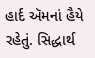હાર્દ ઍમનાં હૈયે રહેતું. સિદ્ધાર્થ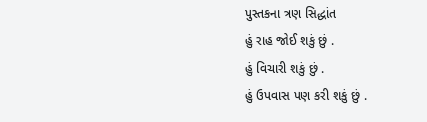પુસ્તકના ત્રણ સિદ્ધાંત
હું રાહ જોઈ શકું છું .
હું વિચારી શકું છું .
હું ઉપવાસ પણ કરી શકું છું .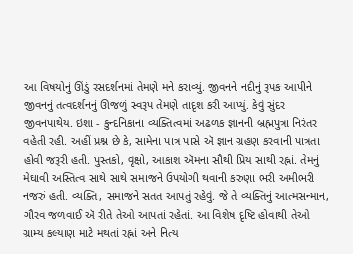આ વિષયોનું ઊંડું રસદર્શનમાં તેમણે મને કરાવ્યું. જીવનને નદીનું રૂપક આપીને જીવનનું તત્વદર્શનનું ઊજળું સ્વરૂપ તેમણે તાદૃશ કરી આપ્યું. કેવું સુંદર જીવનપાથેય. ઇશા - કુન્દનિકાના વ્યક્તિત્વમાં અઢળક જ્ઞાનની બ્રહ્મપુત્રા નિરંતર વહેતી રહી. અહીં પ્રશ્ન છે કે, સામેના પાત્ર પાસે ઍ જ્ઞાન ગ્રહણ કરવાની પાત્રતા હોવી જરૂરી હતી. પુસ્તકો, વૃક્ષો, આકાશ ઍમના સૌથી પ્રિય સાથી રહ્નાં. તેમનું મેઘાવી અસ્તિત્વ સાથે સાથે સમાજને ઉપયોગી થવાની કરુણા ભરી અમીભરી નજરું હતી. વ્યક્તિ, સમાજને સતત આપતું રહેવું. જે તે વ્યક્તિનું આત્મસન્માન, ગૌરવ જળવાઈ ઍ રીતે તેઓ આપતાં રહેતાં. આ વિશેષ દૃષ્ટિ હોવાથી તેઓ ગ્રામ્ય કલ્યાણ માટે મથતાં રહ્નાં અને નિત્ય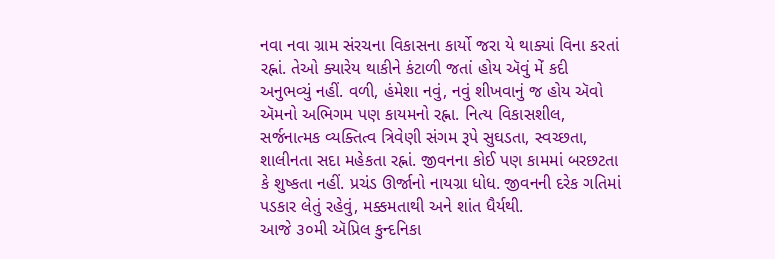નવા નવા ગ્રામ સંરચના વિકાસના કાર્યો જરા યે થાક્યાં વિના કરતાં રહ્નાં. તેઓ ક્યારેય થાકીને કંટાળી જતાં હોય ઍવું મેં કદી અનુભવ્યું નહીં. વળી, હંમેશા નવું, નવું શીખવાનું જ હોય ઍવો ઍમનો અભિગમ પણ કાયમનો રહ્ના. નિત્ય વિકાસશીલ, સર્જનાત્મક વ્યક્તિત્વ ત્રિવેણી સંગમ રૂપે સુઘડતા, સ્વચ્છતા, શાલીનતા સદા મહેકતા રહ્નાં. જીવનના કોઈ પણ કામમાં બરછટતા કે શુષ્કતા નહીં. પ્રચંડ ઊર્જાનો નાયગ્રા ધોધ. જીવનની દરેક ગતિમાં પડકાર લેતું રહેવું, મક્કમતાથી અને શાંત ધૈર્યથી.
આજે ૩૦મી ઍપ્રિલ કુન્દનિકા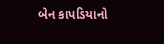બેન કાપડિયાનો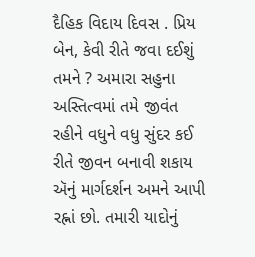દૈહિક વિદાય દિવસ . પ્રિય બેન, કેવી રીતે જવા દઈશું તમને ? અમારા સહુના અસ્તિત્વમાં તમે જીવંત રહીને વધુને વધુ સુંદર કઈ રીતે જીવન બનાવી શકાય ઍનું માર્ગદર્શન અમને આપી રહ્નાં છો. તમારી યાદોનું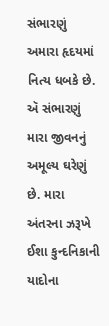સંભારણું અમારા હૃદયમાં નિત્ય ધબકે છે. ઍ સંભારણું મારા જીવનનું અમૂલ્ય ઘરેણું છે. મારા અંતરના ઝરૂખે ઈશા કુન્દનિકાની યાદોના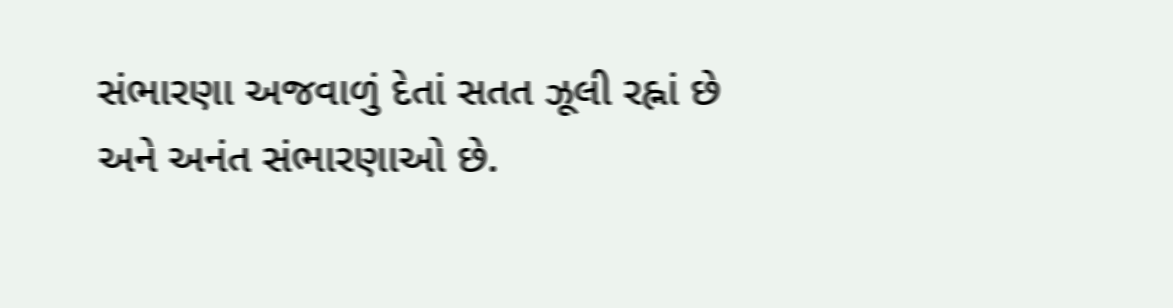સંભારણા અજવાળું દેતાં સતત ઝૂલી રહ્નાં છે અને અનંત સંભારણાઓ છે.